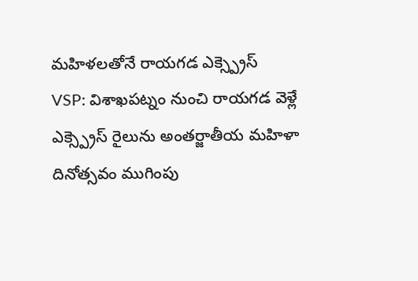మహిళలతోనే రాయగడ ఎక్స్ప్రెస్
VSP: విశాఖపట్నం నుంచి రాయగడ వెళ్లే ఎక్స్ప్రెస్ రైలును అంతర్జాతీయ మహిళా దినోత్సవం ముగింపు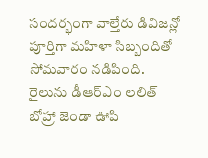సందర్భంగా వాల్తేరు డివిజన్లో పూర్తిగా మహిళా సిబ్బందితో సోమవారం నడిపింది. రైలును డీఆర్ఎం లలిత్ బోహ్రా జెండా ఊపి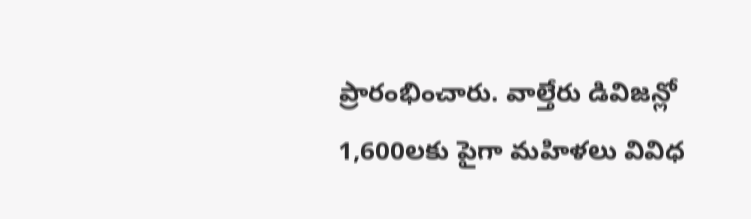ప్రారంభించారు. వాల్తేరు డివిజన్లో 1,600లకు పైగా మహిళలు వివిధ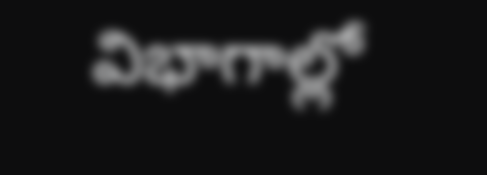విభాగాల్లో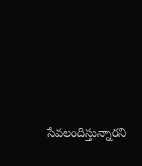సేవలందిస్తున్నారని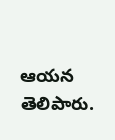ఆయన తెలిపారు.